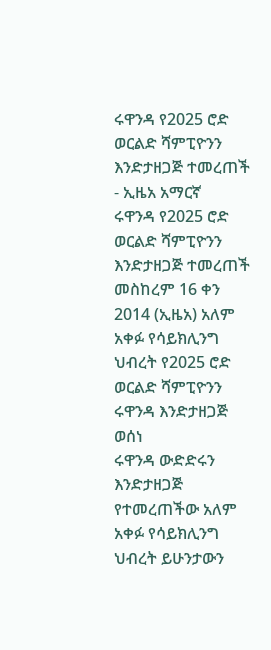ሩዋንዳ የ2025 ሮድ ወርልድ ሻምፒዮንን እንድታዘጋጅ ተመረጠች - ኢዜአ አማርኛ
ሩዋንዳ የ2025 ሮድ ወርልድ ሻምፒዮንን እንድታዘጋጅ ተመረጠች
መስከረም 16 ቀን 2014 (ኢዜአ) አለም አቀፉ የሳይክሊንግ ህብረት የ2025 ሮድ ወርልድ ሻምፒዮንን ሩዋንዳ እንድታዘጋጅ ወሰነ
ሩዋንዳ ውድድሩን እንድታዘጋጅ የተመረጠችው አለም አቀፉ የሳይክሊንግ ህብረት ይሁንታውን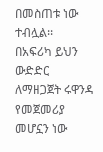በመስጠቱ ነው ተብሏል፡፡
በአፍሪካ ይህን ውድድር ለማዘጋጀት ሩዋንዳ የመጀመሪያ መሆኗን ነው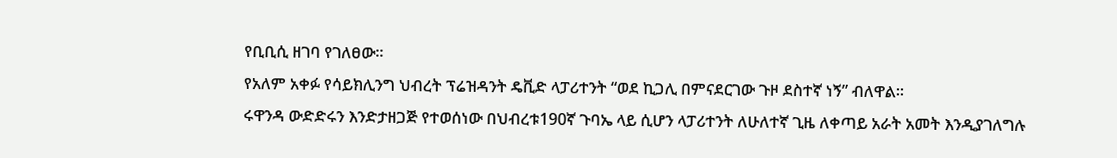የቢቢሲ ዘገባ የገለፀው፡፡
የአለም አቀፉ የሳይክሊንግ ህብረት ፕሬዝዳንት ዴቪድ ላፓሪተንት “ወደ ኪጋሊ በምናደርገው ጉዞ ደስተኛ ነኝ” ብለዋል፡፡
ሩዋንዳ ውድድሩን እንድታዘጋጅ የተወሰነው በህብረቱ190ኛ ጉባኤ ላይ ሲሆን ላፓሪተንት ለሁለተኛ ጊዜ ለቀጣይ አራት አመት እንዲያገለግሉ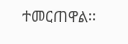ተመርጠዋል፡፡